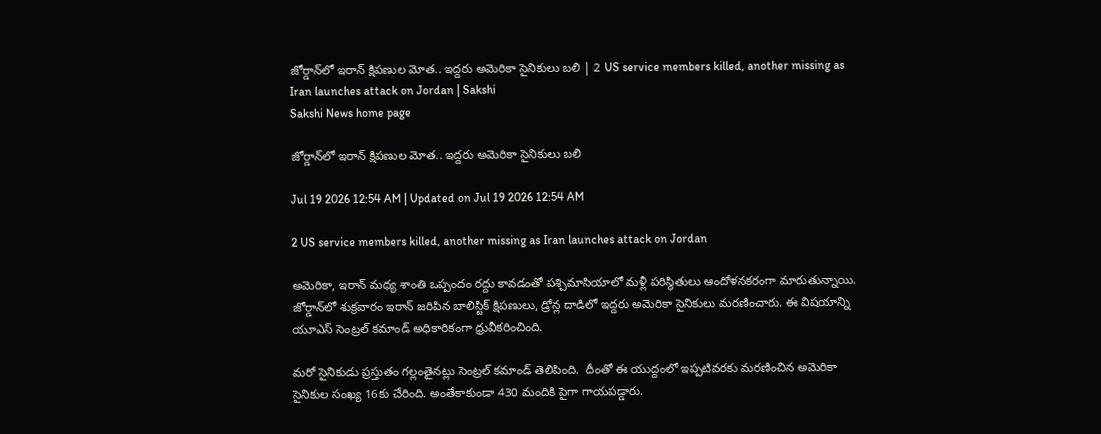జోర్డాన్‌లో ఇరాన్‌ క్షిపణుల మోత.. ఇద్దరు అమెరికా సైనికులు బలి | 2 US service members killed, another missing as Iran launches attack on Jordan | Sakshi
Sakshi News home page

జోర్డాన్‌లో ఇరాన్‌ క్షిపణుల మోత.. ఇద్దరు అమెరికా సైనికులు బలి

Jul 19 2026 12:54 AM | Updated on Jul 19 2026 12:54 AM

2 US service members killed, another missing as Iran launches attack on Jordan

అమెరికా, ఇరాన్ మధ్య శాంతి ఒప్పందం రద్దు కావడంతో పశ్చిమాసియాలో మళ్లీ పరిస్థితులు ఆందోళనకరంగా మారుతున్నాయి. జోర్డాన్‌లో శుక్రవారం ఇరాన్ జరిపిన బాలిస్టిక్ క్షిపణులు, డ్రోన్ల దాడిలో ఇద్దరు అమెరికా సైనికులు మరణించారు. ఈ విషయాన్ని యూఎస్ సెంట్రల్ కమాండ్ అధికారికంగా ధ్రువీకరించింది.

మరో సైనికుడు ప్రస్తుతం గల్లంతైనట్లు సెంట్రల్ కమాండ్ తెలిపింది.  దీంతో ఈ యుద్దంలో ఇప్పటివరకు మరణించిన అమెరికా సైనికుల సంఖ్య 16కు చేరింది. అంతేకాకుండా 430 మందికి పైగా గాయపడ్డారు.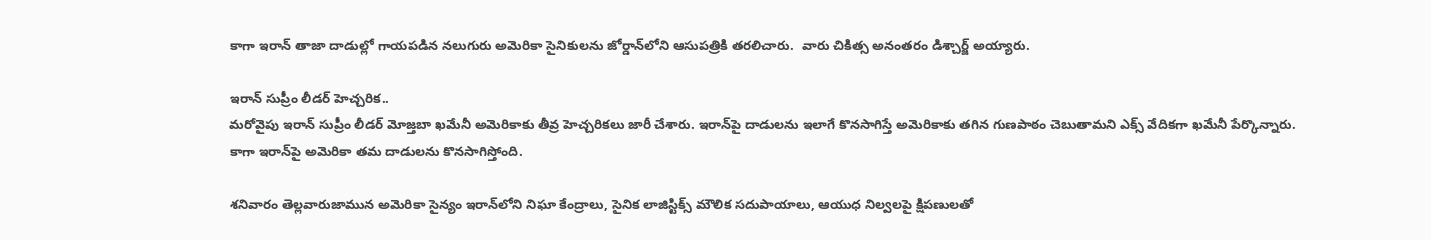కాగా ఇరాన్ తాజా దాడుల్లో గాయపడిన నలుగురు అమెరికా సైనికులను జోర్డాన్‌లోని ఆసుపత్రికి తరలిచారు.  వారు చికిత్స అనంతరం డిశ్చార్జ్ అయ్యారు.

ఇరాన్ సుప్రీం లీడర్ హెచ్చరిక..
మరోవైపు ఇరాన్ సుప్రీం లీడర్ మోజ్తబా ఖమేనీ అమెరికాకు తీవ్ర హెచ్చరికలు జారీ చేశారు. ఇరాన్‌పై దాడులను ఇలాగే కొనసాగిస్తే అమెరికాకు తగిన గుణపాఠం చెబుతామని ఎక్స్ వేదికగా ఖమేనీ పేర్కొన్నారు. కాగా ఇరాన్‌పై అమెరికా తమ దాడులను కొనసాగిస్తోంది.

శనివారం తెల్లవారుజామున అమెరికా సైన్యం ఇరాన్‌లోని నిఘా కేంద్రాలు, సైనిక లాజిస్టిక్స్ మౌలిక సదుపాయాలు, ఆయుధ నిల్వలపై క్షిపణులతో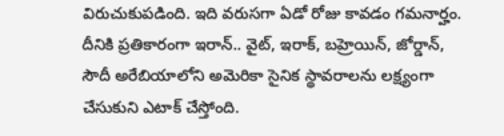విరుచుకుపడింది. ఇది వరుసగా ఏడో రోజు కావడం గమనార్హం. దీనికి ప్రతికారంగా ఇరాన్.. వైట్, ఇరాక్, బహ్రెయిన్, జోర్డాన్, సౌదీ అరేబియాలోని అమెరికా సైనిక స్థావరాలను లక్ష్యంగా చేసుకుని ఎటాక్ చేస్తోంది.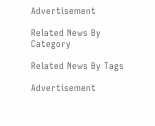Advertisement

Related News By Category

Related News By Tags

Advertisement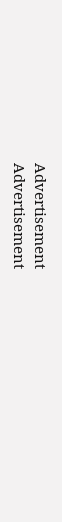Advertisement
Advertisement